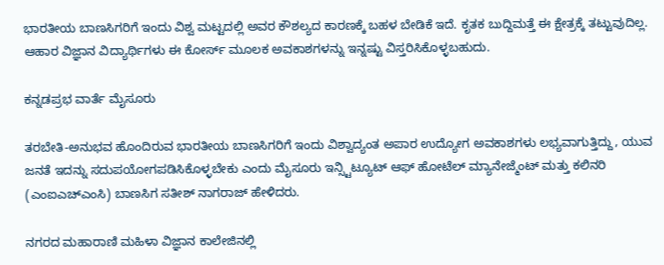ಭಾರತೀಯ ಬಾಣಸಿಗರಿಗೆ ಇಂದು ವಿಶ್ವ ಮಟ್ಟದಲ್ಲಿ ಅವರ ಕೌಶಲ್ಯದ ಕಾರಣಕ್ಕೆ ಬಹಳ ಬೇಡಿಕೆ ಇದೆ. ಕೃತಕ ಬುದ್ದಿಮತ್ತೆ ಈ ಕ್ಷೇತ್ರಕ್ಕೆ ತಟ್ಟುವುದಿಲ್ಲ. ಆಹಾರ ವಿಜ್ಞಾನ ವಿದ್ಯಾರ್ಥಿಗಳು ಈ ಕೋರ್ಸ್ ಮೂಲಕ ಅವಕಾಶಗಳನ್ನು ಇನ್ನಷ್ಟು ವಿಸ್ತರಿಸಿಕೊಳ್ಳಬಹುದು.

ಕನ್ನಡಪ್ರಭ ವಾರ್ತೆ ಮೈಸೂರು

ತರಬೇತಿ-ಅನುಭವ ಹೊಂದಿರುವ ಭಾರತೀಯ ಬಾಣಸಿಗರಿಗೆ ಇಂದು ವಿಶ್ವಾದ್ಯಂತ ಅಪಾರ ಉದ್ಯೋಗ ಅವಕಾಶಗಳು ಲಭ್ಯವಾಗುತ್ತಿದ್ದು, ಯುವ ಜನತೆ ಇದನ್ನು ಸದುಪಯೋಗಪಡಿಸಿಕೊಳ್ಳಬೇಕು ಎಂದು ಮೈಸೂರು ಇನ್ಸ್ಟಿಟ್ಯೂಟ್ ಆಫ್ ಹೋಟೆಲ್ ಮ್ಯಾನೇಜ್ಮೆಂಟ್ ಮತ್ತು ಕಲಿನರಿ (ಎಂಐಎಚ್ಎಂಸಿ) ಬಾಣಸಿಗ ಸತೀಶ್ ನಾಗರಾಜ್ ಹೇಳಿದರು.

ನಗರದ ಮಹಾರಾಣಿ ಮಹಿಳಾ ವಿಜ್ಞಾನ ಕಾಲೇಜಿನಲ್ಲಿ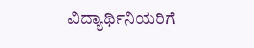ವಿದ್ಯಾರ್ಥಿನಿಯರಿಗೆ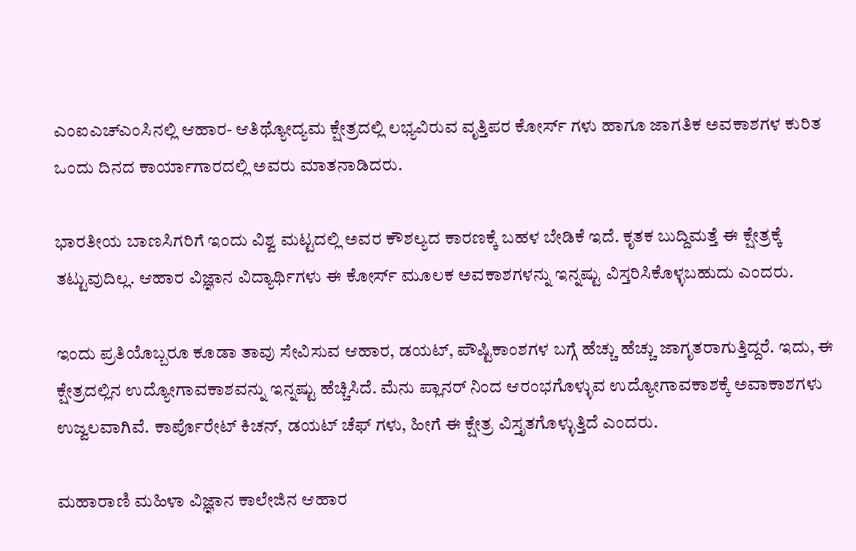ಎಂಐಎಚ್ಎಂಸಿನಲ್ಲಿ ಆಹಾರ- ಆತಿಥ್ಯೋದ್ಯಮ ಕ್ಷೇತ್ರದಲ್ಲಿ ಲಭ್ಯವಿರುವ ವೃತ್ತಿಪರ ಕೋರ್ಸ್ ಗಳು ಹಾಗೂ ಜಾಗತಿಕ ಅವಕಾಶಗಳ ಕುರಿತ ಒಂದು ದಿನದ ಕಾರ್ಯಾಗಾರದಲ್ಲಿ ಅವರು ಮಾತನಾಡಿದರು.

ಭಾರತೀಯ ಬಾಣಸಿಗರಿಗೆ ಇಂದು ವಿಶ್ವ ಮಟ್ಟದಲ್ಲಿ ಅವರ ಕೌಶಲ್ಯದ ಕಾರಣಕ್ಕೆ ಬಹಳ ಬೇಡಿಕೆ ಇದೆ. ಕೃತಕ ಬುದ್ದಿಮತ್ತೆ ಈ ಕ್ಷೇತ್ರಕ್ಕೆ ತಟ್ಟುವುದಿಲ್ಲ. ಆಹಾರ ವಿಜ್ಞಾನ ವಿದ್ಯಾರ್ಥಿಗಳು ಈ ಕೋರ್ಸ್ ಮೂಲಕ ಅವಕಾಶಗಳನ್ನು ಇನ್ನಷ್ಟು ವಿಸ್ತರಿಸಿಕೊಳ್ಳಬಹುದು ಎಂದರು.

ಇಂದು ಪ್ರತಿಯೊಬ್ಬರೂ ಕೂಡಾ ತಾವು ಸೇವಿಸುವ ಆಹಾರ, ಡಯಟ್, ಪೌಷ್ಟಿಕಾಂಶಗಳ ಬಗ್ಗೆ ಹೆಚ್ಚು ಹೆಚ್ಚು ಜಾಗೃತರಾಗುತ್ತಿದ್ದರೆ. ಇದು, ಈ ಕ್ಷೇತ್ರದಲ್ಲಿನ ಉದ್ಯೋಗಾವಕಾಶವನ್ನು ಇನ್ನಷ್ಟು ಹೆಚ್ಚಿಸಿದೆ. ಮೆನು ಪ್ಲಾನರ್ ನಿಂದ ಆರಂಭಗೊಳ್ಳುವ ಉದ್ಯೋಗಾವಕಾಶಕ್ಕೆ ಅವಾಕಾಶಗಳು ಉಜ್ವಲವಾಗಿವೆ. ಕಾರ್ಪೊರೇಟ್ ಕಿಚನ್, ಡಯಟ್ ಚೆಫ್ ಗಳು, ಹೀಗೆ ಈ ಕ್ಷೇತ್ರ ವಿಸ್ತೃತಗೊಳ್ಳುತ್ತಿದೆ ಎಂದರು.

ಮಹಾರಾಣಿ ಮಹಿಳಾ ವಿಜ್ಞಾನ ಕಾಲೇಜಿನ ಆಹಾರ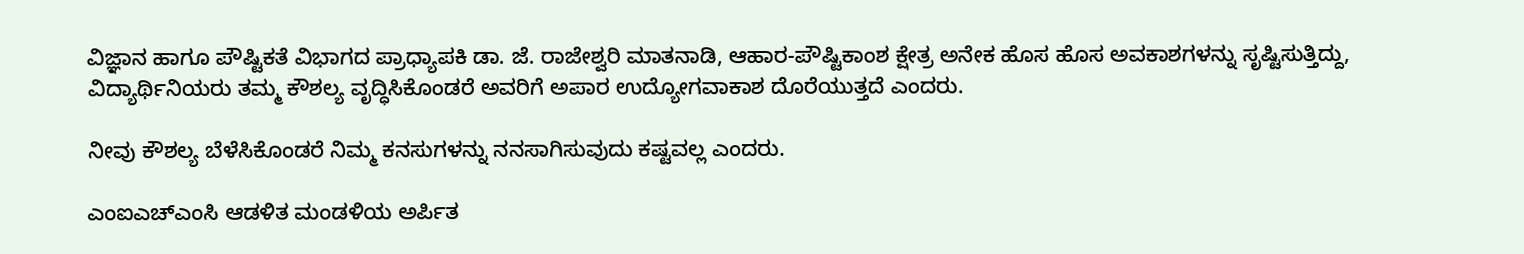ವಿಜ್ಞಾನ ಹಾಗೂ ಪೌಷ್ಟಿಕತೆ ವಿಭಾಗದ ಪ್ರಾಧ್ಯಾಪಕಿ ಡಾ. ಜೆ. ರಾಜೇಶ್ವರಿ ಮಾತನಾಡಿ, ಆಹಾರ-ಪೌಷ್ಟಿಕಾಂಶ ಕ್ಷೇತ್ರ ಅನೇಕ ಹೊಸ ಹೊಸ ಅವಕಾಶಗಳನ್ನು ಸೃಷ್ಟಿಸುತ್ತಿದ್ದು, ವಿದ್ಯಾರ್ಥಿನಿಯರು ತಮ್ಮ ಕೌಶಲ್ಯ ವೃದ್ಧಿಸಿಕೊಂಡರೆ ಅವರಿಗೆ ಅಪಾರ ಉದ್ಯೋಗವಾಕಾಶ ದೊರೆಯುತ್ತದೆ ಎಂದರು.

ನೀವು ಕೌಶಲ್ಯ ಬೆಳೆಸಿಕೊಂಡರೆ ನಿಮ್ಮ ಕನಸುಗಳನ್ನು ನನಸಾಗಿಸುವುದು ಕಷ್ಟವಲ್ಲ ಎಂದರು.

ಎಂಐಎಚ್ಎಂಸಿ ಆಡಳಿತ ಮಂಡಳಿಯ ಅರ್ಪಿತ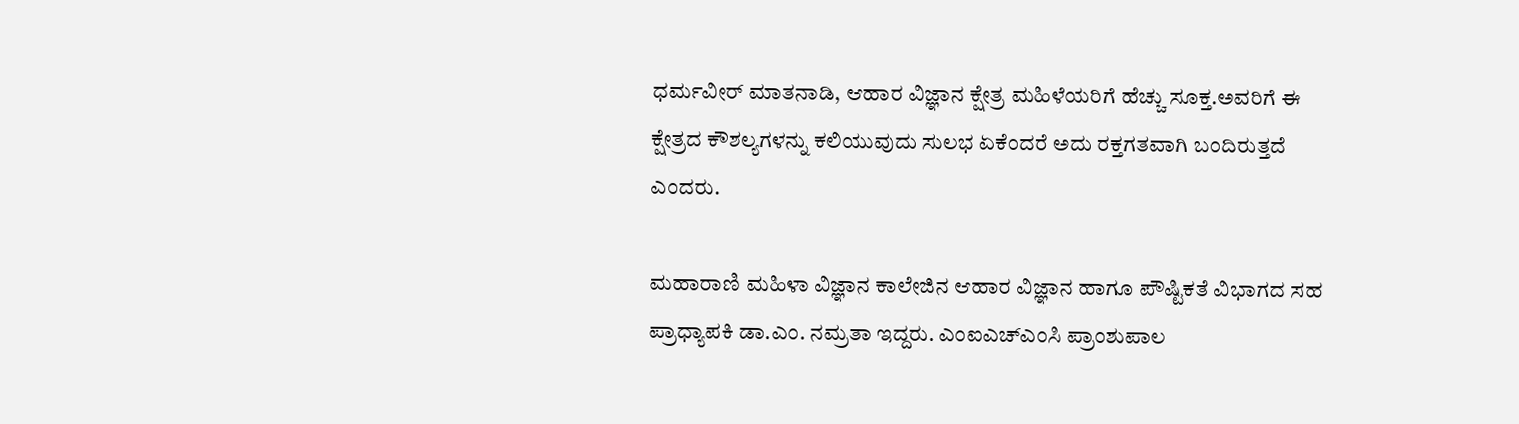ಧರ್ಮವೀರ್ ಮಾತನಾಡಿ, ಆಹಾರ ವಿಜ್ಞಾನ ಕ್ಷೇತ್ರ ಮಹಿಳೆಯರಿಗೆ ಹೆಚ್ಚು ಸೂಕ್ತ.ಅವರಿಗೆ ಈ ಕ್ಷೇತ್ರದ ಕೌಶಲ್ಯಗಳನ್ನು ಕಲಿಯುವುದು ಸುಲಭ ಏಕೆಂದರೆ ಅದು ರಕ್ತಗತವಾಗಿ ಬಂದಿರುತ್ತದೆ ಎಂದರು.

ಮಹಾರಾಣಿ ಮಹಿಳಾ ವಿಜ್ಞಾನ ಕಾಲೇಜಿನ ಆಹಾರ ವಿಜ್ಞಾನ ಹಾಗೂ ಪೌಷ್ಟಿಕತೆ ವಿಭಾಗದ ಸಹ ಪ್ರಾಧ್ಯಾಪಕಿ ಡಾ.ಎಂ. ನಮ್ರತಾ ಇದ್ದರು. ಎಂಐಎಚ್ಎಂಸಿ ಪ್ರಾಂಶುಪಾಲ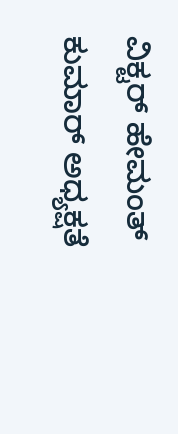ವಿಕ್ಟರ್ ಹೇಮಂತ್ ಕುಮಾರ್ ಅಧ್ಯಕ್ಷತೆ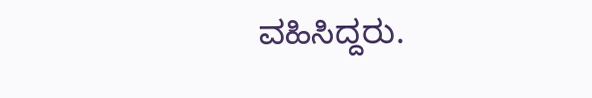ವಹಿಸಿದ್ದರು.